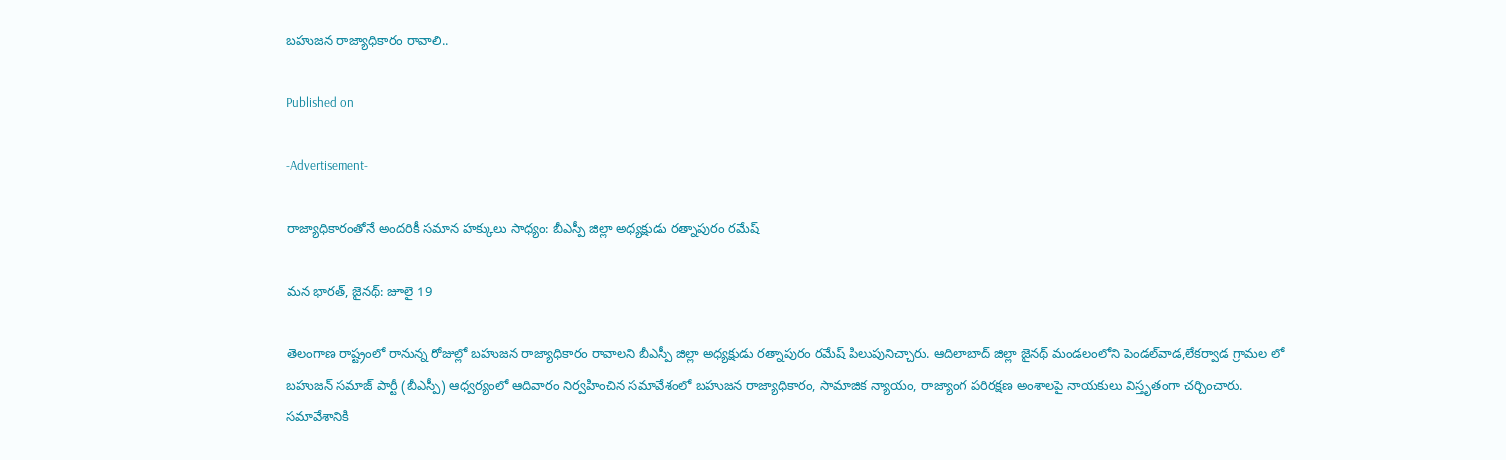బహుజన రాజ్యాధికారం రావాలి..

Published on

-Advertisement-

రాజ్యాధికారంతోనే అందరికీ సమాన హక్కులు సాధ్యం: బీఎస్పీ జిల్లా అధ్యక్షుడు రత్నాపురం రమేష్

మన భారత్, జైనథ్: జూలై 19

తెలంగాణ రాష్ట్రంలో రానున్న రోజుల్లో బహుజన రాజ్యాధికారం రావాలని బీఎస్పీ జిల్లా అధ్యక్షుడు రత్నాపురం రమేష్ పిలుపునిచ్చారు. ఆదిలాబాద్ జిల్లా జైనథ్ మండలంలోని పెండల్‌వాడ,లేకర్వాడ గ్రామల లో బహుజన్ సమాజ్ పార్టీ (బీఎస్పీ) ఆధ్వర్యంలో ఆదివారం నిర్వహించిన సమావేశంలో బహుజన రాజ్యాధికారం, సామాజిక న్యాయం, రాజ్యాంగ పరిరక్షణ అంశాలపై నాయకులు విస్తృతంగా చర్చించారు. సమావేశానికి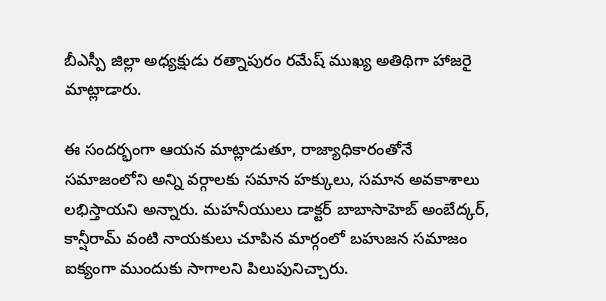బీఎస్పీ జిల్లా అధ్యక్షుడు రత్నాపురం రమేష్ ముఖ్య అతిథిగా హాజరై మాట్లాడారు.

ఈ సందర్భంగా ఆయన మాట్లాడుతూ, రాజ్యాధికారంతోనే సమాజంలోని అన్ని వర్గాలకు సమాన హక్కులు, సమాన అవకాశాలు లభిస్తాయని అన్నారు. మహనీయులు డాక్టర్ బాబాసాహెబ్ అంబేద్కర్, కాన్షీరామ్ వంటి నాయకులు చూపిన మార్గంలో బహుజన సమాజం ఐక్యంగా ముందుకు సాగాలని పిలుపునిచ్చారు.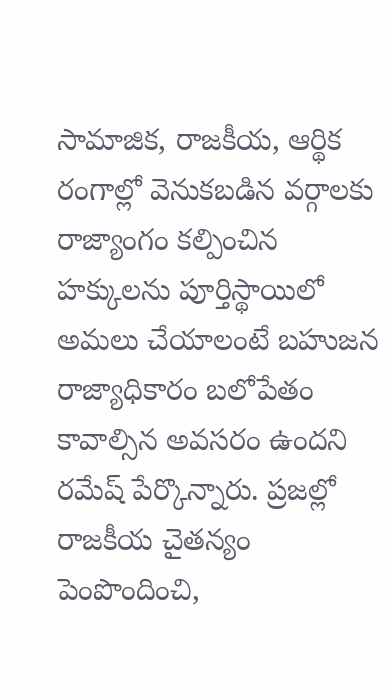సామాజిక, రాజకీయ, ఆర్థిక రంగాల్లో వెనుకబడిన వర్గాలకు రాజ్యాంగం కల్పించిన హక్కులను పూర్తిస్థాయిలో అమలు చేయాలంటే బహుజన రాజ్యాధికారం బలోపేతం కావాల్సిన అవసరం ఉందని రమేష్ పేర్కొన్నారు. ప్రజల్లో రాజకీయ చైతన్యం పెంపొందించి,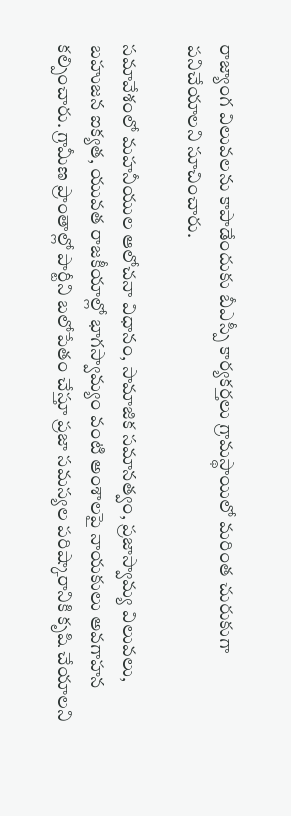రాజ్యాంగ విలువలను కాపాడేందుకు బీఎస్పీ కార్యకర్తలు గ్రామస్థాయిలో మరింత చురుకుగా పనిచేయాలని సూచించారు.

సమావేశంలో మహనీయుల ఆలోచనా విధానం, సామాజిక సమానత్వం, ప్రజాస్వామ్య విలువలు, బహుజన ఐక్యత, యువత రాజకీయాల్లో భాగస్వామ్యం వంటి అంశాలపై నాయకులు అవగాహన కల్పించారు. గ్రామీణ ప్రాంతాల్లో పార్టీని బలోపేతం చేస్తూ ప్రజా సమస్యల పరిష్కారానికి కృషి చేయాలని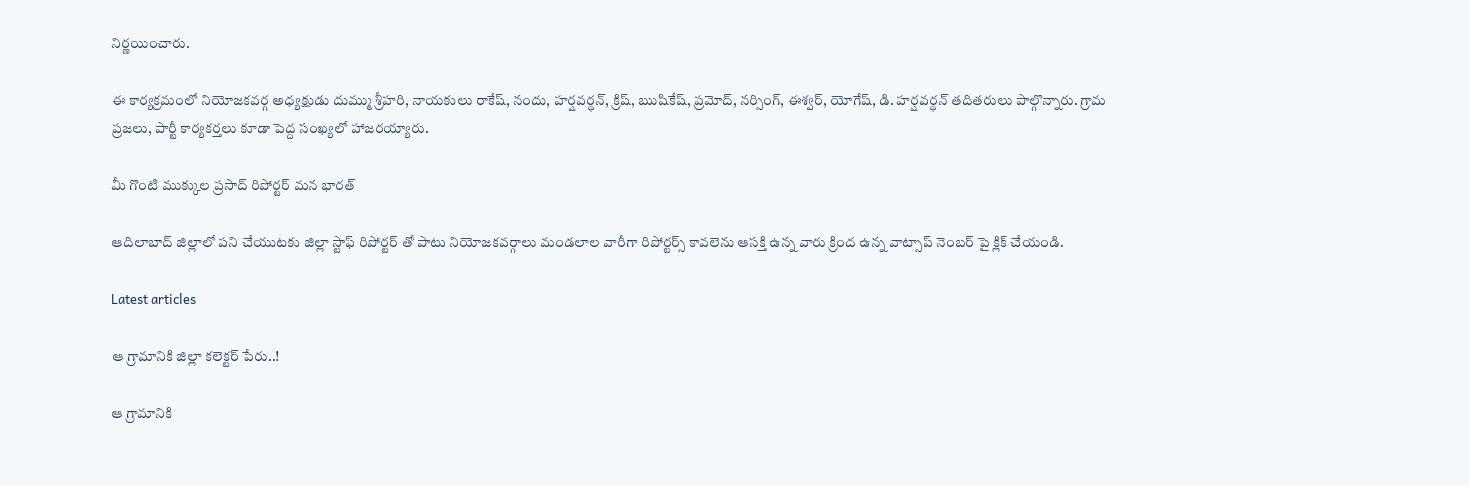నిర్ణయించారు.

ఈ కార్యక్రమంలో నియోజకవర్గ అధ్యక్షుడు దుమ్ము శ్రీహరి, నాయకులు రాకేష్, నందు, హర్షవర్ధన్, క్రిష్, ఋషికేష్, ప్రమోద్, నర్సింగ్, ఈశ్వర్, యోగేష్, డి. హర్షవర్ధన్ తదితరులు పాల్గొన్నారు. గ్రామ ప్రజలు, పార్టీ కార్యకర్తలు కూడా పెద్ద సంఖ్యలో హాజరయ్యారు.

మీ గొంటి ముక్కుల ప్రసాద్ రిపోర్టర్ మన భారత్

ఆదిలాబాద్ జిల్లాలో పని చేయుటకు జిల్లా స్టాఫ్ రిపోర్టర్ తో పాటు నియోజకవర్గాలు మండలాల వారీగా రిపోర్టర్స్ కావలెను ఆసక్తి ఉన్న వారు క్రింద ఉన్న వాట్సాప్ నెంబర్ పై క్లిక్ చేయండి.

Latest articles

ఆ గ్రామానికి జిల్లా కలెక్టర్ పేరు..!

ఆ గ్రామానికి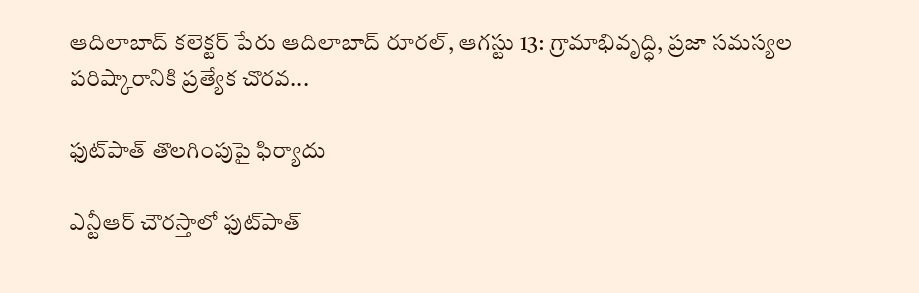ఆదిలాబాద్ కలెక్టర్ పేరు ఆదిలాబాద్ రూరల్, ఆగస్టు 13: గ్రామాభివృద్ధి, ప్రజా సమస్యల పరిష్కారానికి ప్రత్యేక చొరవ...

ఫుట్‌పాత్ తొలగింపుపై ఫిర్యాదు

ఎన్టీఆర్ చౌరస్తాలో ఫుట్‌పాత్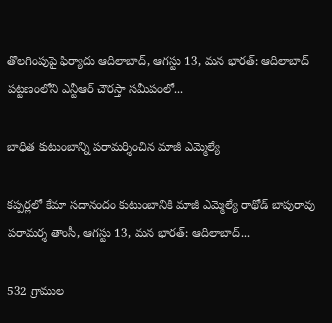తొలగింపుపై ఫిర్యాదు ఆదిలాబాద్, ఆగస్టు 13, మన భారత్: ఆదిలాబాద్ పట్టణంలోని ఎన్టీఆర్ చౌరస్తా సమీపంలో...

బాధిత కుటుంబాన్ని పరామర్శించిన మాజీ ఎమ్మెల్యే

కప్పర్లలో కేమా సదానందం కుటుంబానికి మాజీ ఎమ్మెల్యే రాథోడ్ బాపురావు పరామర్శ తాంసీ, ఆగస్టు 13, మన భారత్: ఆదిలాబాద్...

532 గ్రాముల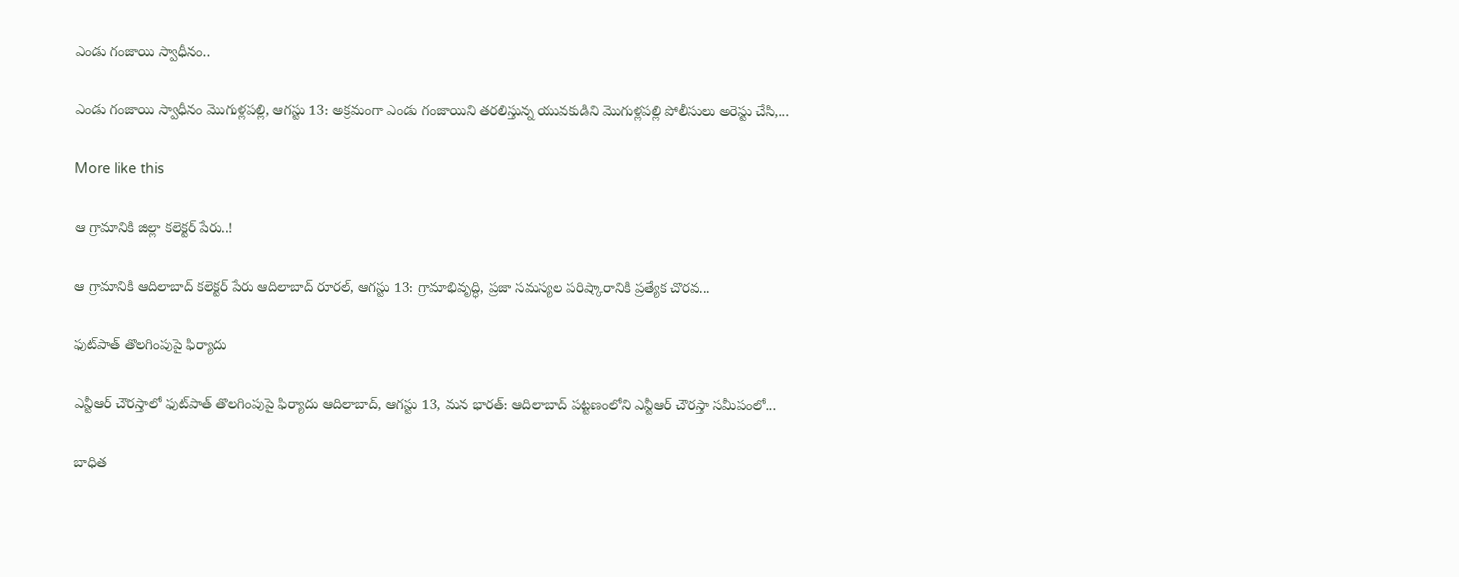ఎండు గంజాయి స్వాధీనం..

ఎండు గంజాయి స్వాధీనం మొగుళ్లపల్లి, ఆగస్టు 13: అక్రమంగా ఎండు గంజాయిని తరలిస్తున్న యువకుడిని మొగుళ్లపల్లి పోలీసులు అరెస్టు చేసి,...

More like this

ఆ గ్రామానికి జిల్లా కలెక్టర్ పేరు..!

ఆ గ్రామానికి ఆదిలాబాద్ కలెక్టర్ పేరు ఆదిలాబాద్ రూరల్, ఆగస్టు 13: గ్రామాభివృద్ధి, ప్రజా సమస్యల పరిష్కారానికి ప్రత్యేక చొరవ...

ఫుట్‌పాత్ తొలగింపుపై ఫిర్యాదు

ఎన్టీఆర్ చౌరస్తాలో ఫుట్‌పాత్ తొలగింపుపై ఫిర్యాదు ఆదిలాబాద్, ఆగస్టు 13, మన భారత్: ఆదిలాబాద్ పట్టణంలోని ఎన్టీఆర్ చౌరస్తా సమీపంలో...

బాధిత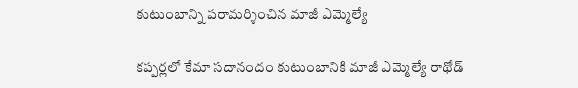కుటుంబాన్ని పరామర్శించిన మాజీ ఎమ్మెల్యే

కప్పర్లలో కేమా సదానందం కుటుంబానికి మాజీ ఎమ్మెల్యే రాథోడ్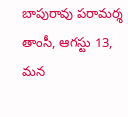బాపురావు పరామర్శ తాంసీ, ఆగస్టు 13, మన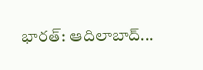భారత్: ఆదిలాబాద్...